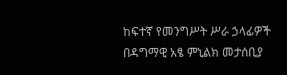ከፍተኛ የመንግሥት ሥራ ኃላፊዎች በዳግማዊ አፄ ምኒልክ መታሰቢያ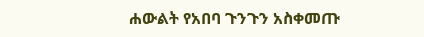ሐውልት የአበባ ጉንጉን አስቀመጡ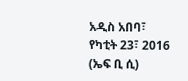አዲስ አበባ፣ የካቲት 23፣ 2016 (ኤፍ ቢ ሲ)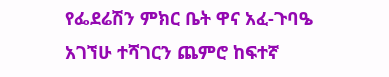የፌደሬሽን ምክር ቤት ዋና አፈ-ጉባዔ አገኘሁ ተሻገርን ጨምሮ ከፍተኛ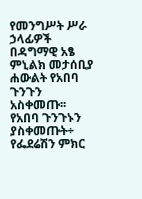የመንግሥት ሥራ ኃላፊዎች በዳግማዊ አፄ ምኒልክ መታሰቢያ ሐውልት የአበባ ጉንጉን አስቀመጡ፡፡
የአበባ ጉንጉኑን ያስቀመጡት÷ የፌደሬሽን ምክር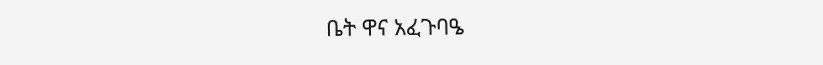ቤት ዋና አፈጉባዔ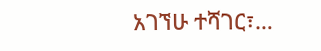አገኘሁ ተሻገር፣…